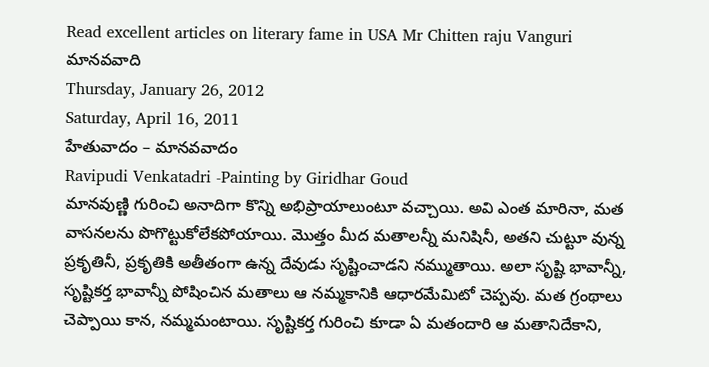Read excellent articles on literary fame in USA Mr Chitten raju Vanguri
మానవవాది
Thursday, January 26, 2012
Saturday, April 16, 2011
హేతువాదం – మానవవాదం
Ravipudi Venkatadri -Painting by Giridhar Goud
మానవుణ్ణి గురించి అనాదిగా కొన్ని అభిప్రాయాలుంటూ వచ్చాయి. అవి ఎంత మారినా, మత వాసనలను పొగొట్టుకోలేకపోయాయి. మొత్తం మీద మతాలన్నీ మనిషినీ, అతని చుట్టూ వున్న ప్రకృతినీ, ప్రకృతికి అతీతంగా ఉన్న దేవుడు సృష్టించాడని నమ్ముతాయి. అలా సృష్టి భావాన్నీ, సృష్టికర్త భావాన్నీ పోషించిన మతాలు ఆ నమ్మకానికి ఆధారమేమిటో చెప్పవు. మత గ్రంథాలు చెప్పాయి కాన, నమ్మమంటాయి. సృష్టికర్త గురించి కూడా ఏ మతందారి ఆ మతానిదేకాని,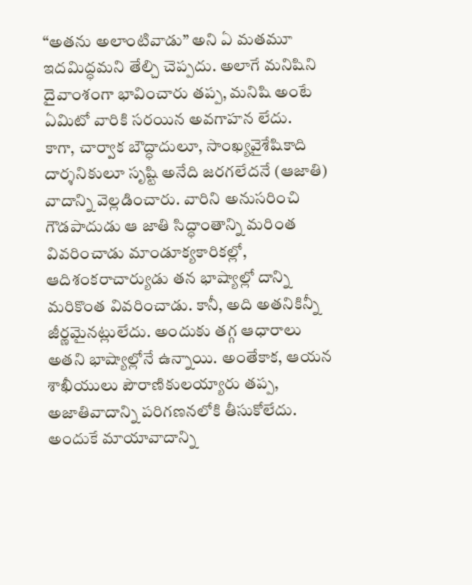“అతను అలాంటివాడు” అని ఏ మతమూ ఇదమిద్ధమని తేల్చి చెప్పదు. అలాగే మనిషిని దైవాంశంగా భావించారు తప్ప, మనిషి అంటే ఏమిటో వారికి సరయిన అవగాహన లేదు.
కాగా, చార్వాక బౌద్ధాదులూ, సాంఖ్యవైశేషికాది దార్శనికులూ సృష్టి అనేది జరగలేదనే (ఆజాతి) వాదాన్ని వెల్లడించారు. వారిని అనుసరించి గౌడపాదుడు ఆ జాతి సిద్ధాంతాన్ని మరింత వివరించాడు మాండూక్యకారికల్లో, ఆదిశంకరాచార్యుడు తన భాష్యాల్లో దాన్ని మరికొంత వివరించాడు. కానీ, అది అతనికిన్నీ జీర్ణమైనట్లులేదు. అందుకు తగ్గ ఆధారాలు అతని భాష్యాల్లోనే ఉన్నాయి. అంతేకాక, ఆయన శాఖీయులు పౌరాణికులయ్యారు తప్ప, అజాతివాదాన్ని పరిగణనలోకి తీసుకోలేదు. అందుకే మాయావాదాన్ని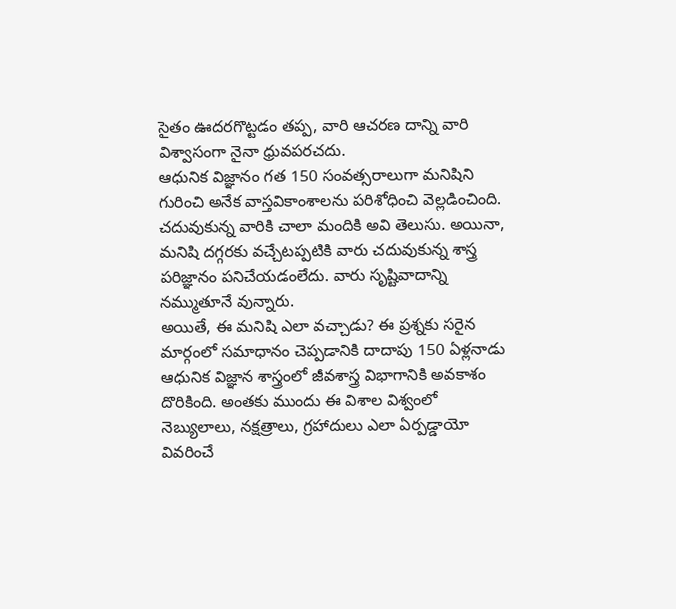సైతం ఊదరగొట్టడం తప్ప, వారి ఆచరణ దాన్ని వారి విశ్వాసంగా నైనా ధ్రువపరచదు.
ఆధునిక విజ్ఞానం గత 150 సంవత్సరాలుగా మనిషిని గురించి అనేక వాస్తవికాంశాలను పరిశోధించి వెల్లడించింది. చదువుకున్న వారికి చాలా మందికి అవి తెలుసు. అయినా, మనిషి దగ్గరకు వచ్చేటప్పటికి వారు చదువుకున్న శాస్త్ర పరిజ్ఞానం పనిచేయడంలేదు. వారు సృష్టివాదాన్ని నమ్ముతూనే వున్నారు.
అయితే, ఈ మనిషి ఎలా వచ్చాడు? ఈ ప్రశ్నకు సరైన మార్గంలో సమాధానం చెప్పడానికి దాదాపు 150 ఏళ్లనాడు ఆధునిక విజ్ఞాన శాస్త్రంలో జీవశాస్త్ర విభాగానికి అవకాశం దొరికింది. అంతకు ముందు ఈ విశాల విశ్వంలో నెబ్యులాలు, నక్షత్రాలు, గ్రహాదులు ఎలా ఏర్పడ్డాయో వివరించే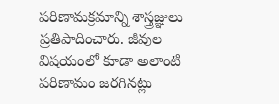పరిణామక్రమాన్ని శాస్త్రజ్ఞులు ప్రతిపాదించారు. జీవుల విషయంలో కూడా అలాంటి పరిణామం జరగినట్లు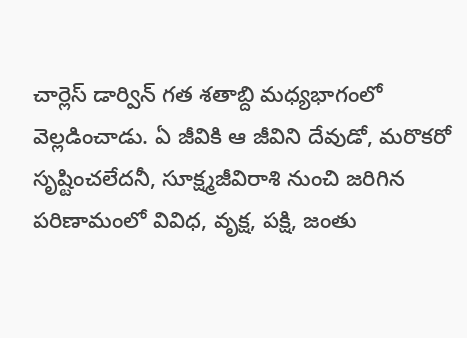చార్లెస్ డార్విన్ గత శతాబ్ది మధ్యభాగంలో వెల్లడించాడు. ఏ జీవికి ఆ జీవిని దేవుడో, మరొకరో సృష్టించలేదనీ, సూక్ష్మజీవిరాశి నుంచి జరిగిన పరిణామంలో వివిధ, వృక్ష, పక్షి, జంతు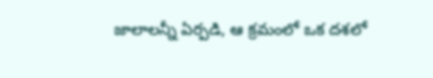జాలాలన్నీ ఏర్పడి, ఆ క్రమంలో ఒక దశలో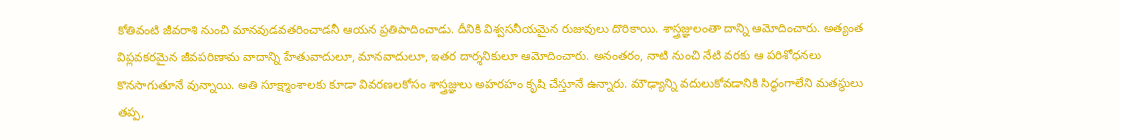కోతివంటి జీవరాశి నుంచి మానవుడవతరించాడనీ ఆయన ప్రతిపాదించాడు. దీనికి విశ్వసనీయమైన రుజువులు దొరికాయి. శాస్త్రజ్ఞులంతా దాన్ని ఆమోదించారు. అత్యంత విప్లవకరమైన జీవపరిణామ వాదాన్ని హేతువాదులూ, మానవాదులూ, ఇతర దార్శనికులూ ఆమోదించారు. అనంతరం, నాటి నుంచి నేటి వరకు ఆ పరిశోధనలు కొనసాగుతూనే వున్నాయి. అతి సూక్ష్మాంశాలకు కూడా వివరణలకోసం శాస్త్రజ్ఞులు అహరహం కృషి చేస్తూనే ఉన్నారు. మౌఢ్యాన్ని వదులుకోవడానికి సిద్ధంగాలేని మతస్థులు తప్ప,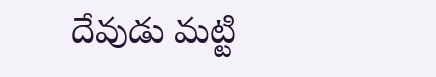దేవుడు మట్టి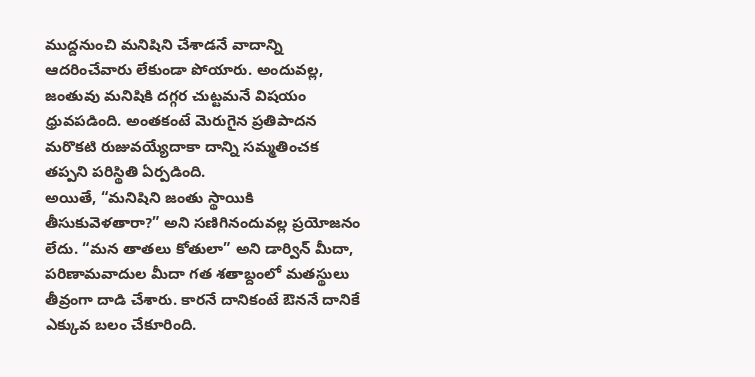ముద్దనుంచి మనిషిని చేశాడనే వాదాన్ని ఆదరించేవారు లేకుండా పోయారు. అందువల్ల, జంతువు మనిషికి దగ్గర చుట్టమనే విషయం ధ్రువపడింది. అంతకంటే మెరుగైన ప్రతిపాదన మరొకటి రుజువయ్యేదాకా దాన్ని సమ్మతించక తప్పని పరిస్థితి ఏర్పడింది.
అయితే, “మనిషిని జంతు స్థాయికి తీసుకువెళతారా?” అని సణిగినందువల్ల ప్రయోజనం లేదు. “మన తాతలు కోతులా” అని డార్విన్ మీదా, పరిణామవాదుల మీదా గత శతాబ్దంలో మతస్థులు తీవ్రంగా దాడి చేశారు. కారనే దానికంటే ఔననే దానికే ఎక్కువ బలం చేకూరింది.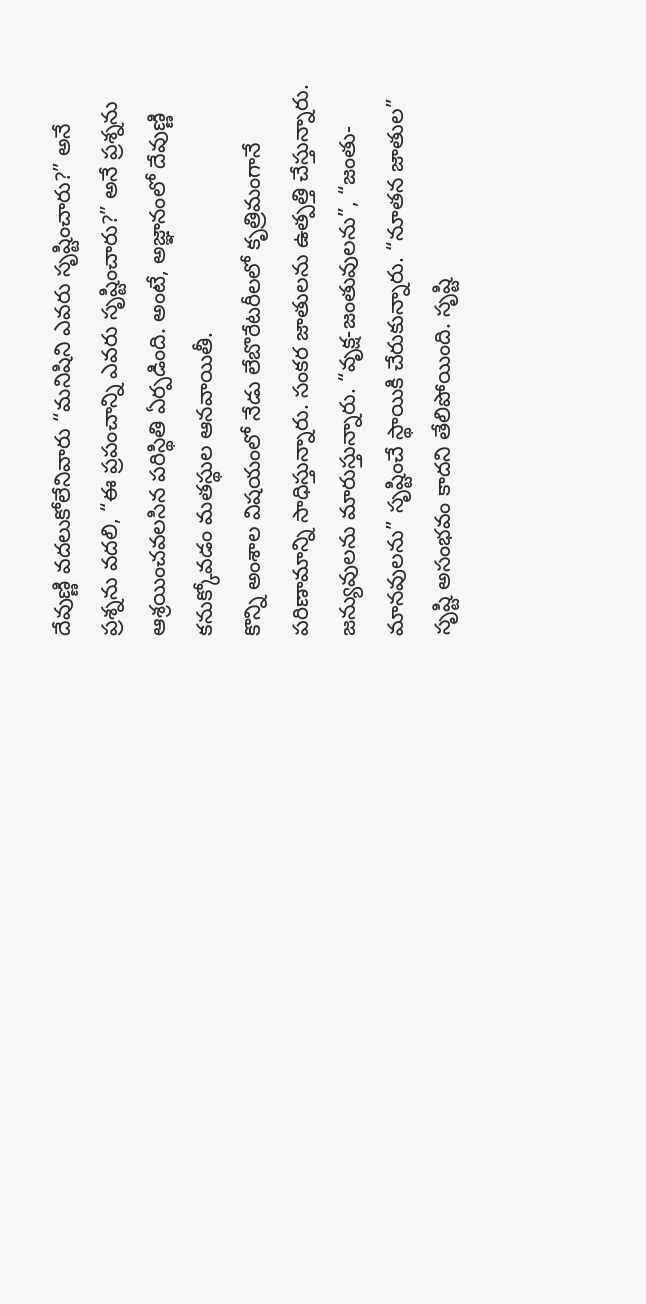దేవుణ్ణి వదలుకోలేనివారు “మనిషిని ఎవరు సృష్టించారు?” అనే ప్రశ్నను వదలి, “ఈ ప్రపంచాన్ని ఎవరు సృష్టించారు?” అనే ప్రశ్నను ఆశ్రయించవలసిన పరిస్థితి ఏర్పడింది. అంటే, అజ్ఞానంలో దేవుణ్ణి కనుక్కోవడం మతస్థుల ఆనవాయితీ.
కొన్ని అంశాల విషయంలో నేడు లేబొరేటరీలలో కృత్రిమంగానే పరిణామాన్ని సాధిస్తున్నారు. సంకర జాతులను ఉత్పత్తి చేస్తున్నారు. జన్యువులను మారుస్తున్నారు. “వృక్ష-జంతువులను”, “జంతు-మానవులను” సృష్టించే స్థాయికి చేరుకున్నారు. “నూతన జాతుల” సృష్టి అసంభవం కాదని తేలిపోయింది. సృష్టి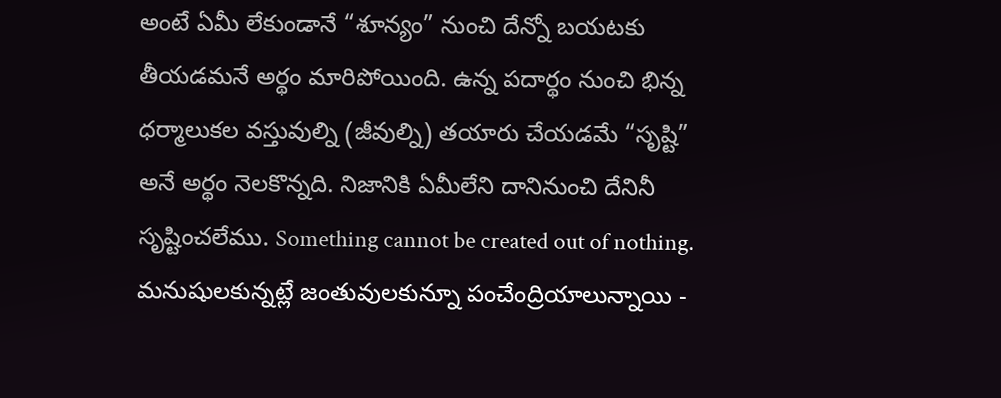అంటే ఏమీ లేకుండానే “శూన్యం” నుంచి దేన్నో బయటకు తీయడమనే అర్థం మారిపోయింది. ఉన్న పదార్థం నుంచి భిన్న ధర్మాలుకల వస్తువుల్ని (జీవుల్ని) తయారు చేయడమే “సృష్టి” అనే అర్థం నెలకొన్నది. నిజానికి ఏమీలేని దానినుంచి దేనినీ సృష్టించలేము. Something cannot be created out of nothing.
మనుషులకున్నట్లే జంతువులకున్నూ పంచేంద్రియాలున్నాయి -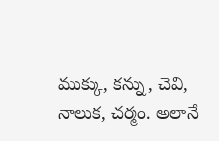ముక్కు, కన్ను, చెవి, నాలుక, చర్మం. అలానే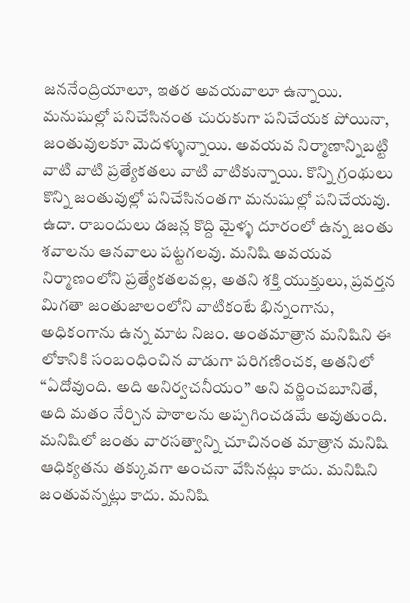జననేంద్రియాలూ, ఇతర అవయవాలూ ఉన్నాయి. మనుషుల్లో పనిచేసినంత చురుకుగా పనిచేయక పోయినా, జంతువులకూ మెదళ్ళున్నాయి. అవయవ నిర్మాణాన్నిబట్టి వాటి వాటి ప్రత్యేకతలు వాటి వాటికున్నాయి. కొన్ని గ్రంథులు కొన్ని జంతువుల్లో పనిచేసినంతగా మనుషుల్లో పనిచేయవు. ఉదా. రాబందులు డజన్ల కొద్ది మైళ్ళ దూరంలో ఉన్న జంతు శవాలను ఆనవాలు పట్టగలవు. మనిషి అవయవ నిర్మాణంలోని ప్రత్యేకతలవల్ల, అతని శక్తి యుక్తులు, ప్రవర్తన మిగతా జంతుజాలంలోని వాటికంటే భిన్నంగాను, అధికంగాను ఉన్న మాట నిజం. అంతమాత్రాన మనిషిని ఈ లోకానికి సంబంధించిన వాడుగా పరిగణించక, అతనిలో “ఏదోవుంది. అది అనిర్వచనీయం” అని వర్ణించబూనితే, అది మతం నేర్చిన పాఠాలను అప్పగించడమే అవుతుంది. మనిషిలో జంతు వారసత్వాన్ని చూచినంత మాత్రాన మనిషి ఆధిక్యతను తక్కువగా అంచనా వేసినట్లు కాదు. మనిషిని జంతువన్నట్లు కాదు. మనిషి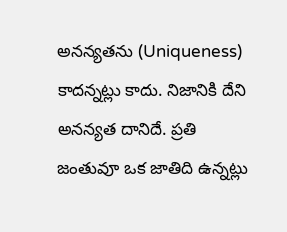అనన్యతను (Uniqueness) కాదన్నట్లు కాదు. నిజానికి దేని అనన్యత దానిదే. ప్రతి జంతువూ ఒక జాతిది ఉన్నట్లు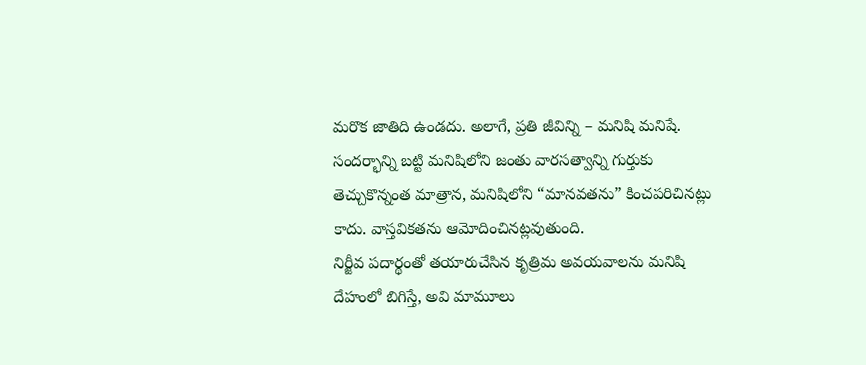మరొక జాతిది ఉండదు. అలాగే, ప్రతి జీవిన్ని – మనిషి మనిషే. సందర్భాన్ని బట్టి మనిషిలోని జంతు వారసత్వాన్ని గుర్తుకు తెచ్చుకొన్నంత మాత్రాన, మనిషిలోని “మానవతను” కించపరిచినట్లు కాదు. వాస్తవికతను ఆమోదించినట్లవుతుంది.
నిర్జీవ పదార్థంతో తయారుచేసిన కృత్రిమ అవయవాలను మనిషి దేహంలో బిగిస్తే, అవి మామూలు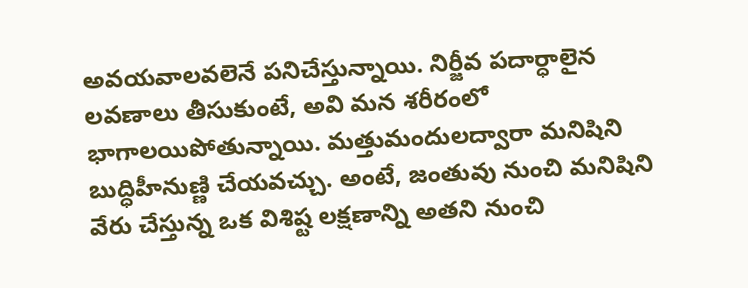అవయవాలవలెనే పనిచేస్తున్నాయి. నిర్జీవ పదార్ధాలైన లవణాలు తీసుకుంటే, అవి మన శరీరంలో భాగాలయిపోతున్నాయి. మత్తుమందులద్వారా మనిషిని బుద్ధిహీనుణ్ణి చేయవచ్చు. అంటే, జంతువు నుంచి మనిషిని వేరు చేస్తున్న ఒక విశిష్ట లక్షణాన్ని అతని నుంచి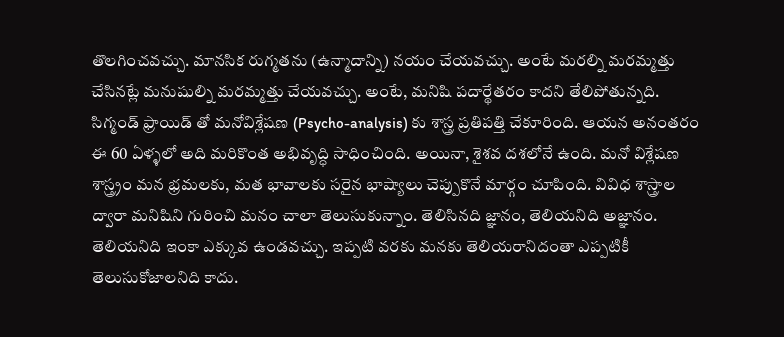తొలగించవచ్చు. మానసిక రుగ్మతను (ఉన్మాదాన్ని) నయం చేయవచ్చు. అంటే మరల్ని మరమ్మత్తు చేసినట్లే మనుషుల్ని మరమ్మత్తు చేయవచ్చు. అంటే, మనిషి పదార్థేతరం కాదని తేలిపోతున్నది.
సిగ్మండ్ ఫ్రాయిడ్ తో మనోవిశ్లేషణ (Psycho-analysis) కు శాస్త్ర ప్రతిపత్తి చేకూరింది. ఆయన అనంతరం ఈ 60 ఏళ్ళలో అది మరికొంత అభివృద్ధి సాధించింది. అయినా, శైశవ దశలోనే ఉంది. మనో విశ్లేషణ శాస్త్ర్రం మన భ్రమలకు, మత భావాలకు సరైన భాష్యాలు చెప్పుకొనే మార్గం చూపింది. వివిధ శాస్త్రాల ద్వారా మనిషిని గురించి మనం చాలా తెలుసుకున్నాం. తెలిసినది జ్ఞానం, తెలియనిది అజ్ఞానం. తెలియనిది ఇంకా ఎక్కువ ఉండవచ్చు. ఇప్పటి వరకు మనకు తెలియరానిదంతా ఎప్పటికీ తెలుసుకోజాలనిది కాదు.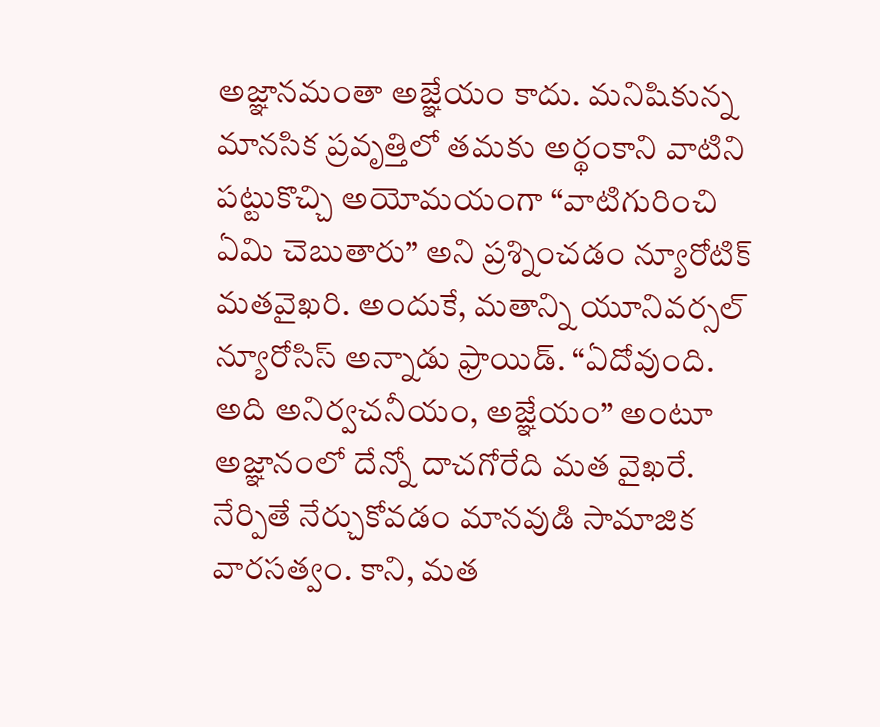అజ్ఞానమంతా అజ్ఞేయం కాదు. మనిషికున్న మానసిక ప్రవృత్తిలో తమకు అర్థంకాని వాటిని పట్టుకొచ్చి అయోమయంగా “వాటిగురించి ఏమి చెబుతారు” అని ప్రశ్నించడం న్యూరోటిక్ మతవైఖరి. అందుకే, మతాన్ని యూనివర్సల్ న్యూరోసిస్ అన్నాడు ఫ్రాయిడ్. “ఏదోవుంది. అది అనిర్వచనీయం, అజ్ఞేయం” అంటూ అజ్ఞానంలో దేన్నో దాచగోరేది మత వైఖరే. నేర్పితే నేర్చుకోవడం మానవుడి సామాజిక వారసత్వం. కాని, మత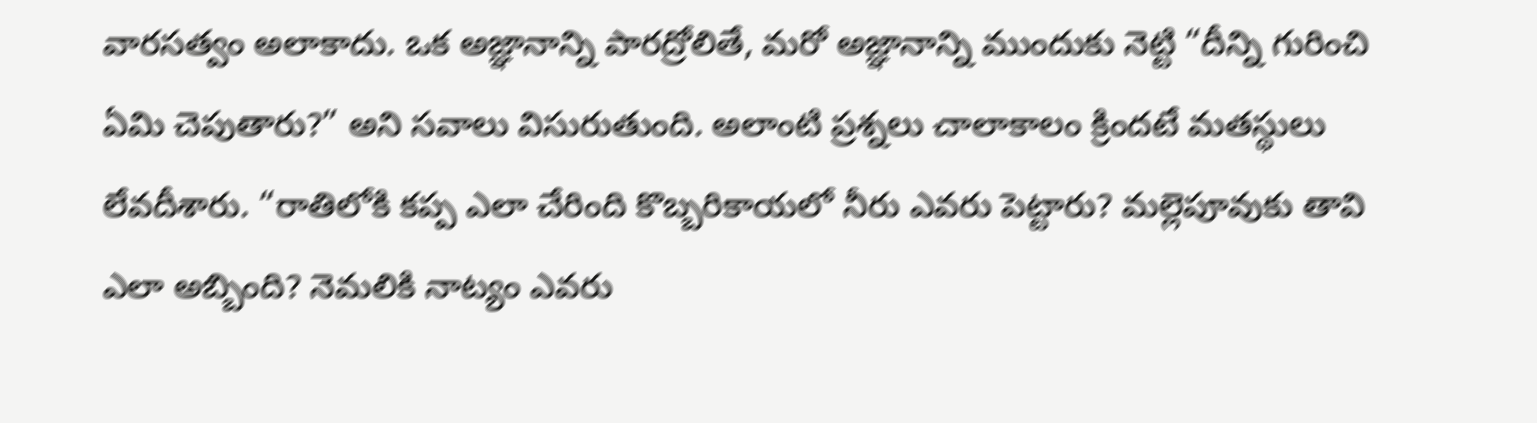వారసత్వం అలాకాదు. ఒక అజ్ఞానాన్ని పారద్రోలితే, మరో అజ్ఞానాన్ని ముందుకు నెట్టి “దీన్ని గురించి ఏమి చెపుతారు?” అని సవాలు విసురుతుంది. అలాంటి ప్రశ్నలు చాలాకాలం క్రిందటే మతస్థులు లేవదీశారు. “రాతిలోకి కప్ప ఎలా చేరింది కొబ్బరికాయలో నీరు ఎవరు పెట్టారు? మల్లెపూవుకు తావి ఎలా అబ్బింది? నెమలికి నాట్యం ఎవరు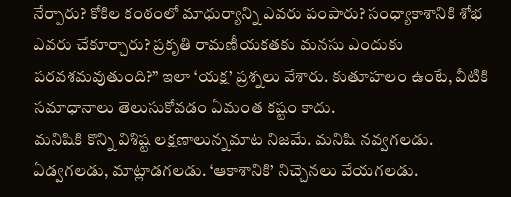నేర్పారు? కోకిల కంఠంలో మాధుర్యాన్ని ఎవరు పంపారు? సంధ్యాకాశానికి శోభ ఎవరు చేకూర్చారు? ప్రకృతి రామణీయకతకు మనసు ఎందుకు పరవశమవుతుంది?” ఇలా ‘యక్ష’ ప్రశ్నలు వేశారు. కుతూహలం ఉంటే, వీటికి సమాధానాలు తెలుసుకోవడం ఏమంత కష్టం కాదు.
మనిషికి కొన్ని విశిష్ట లక్షణాలున్నమాట నిజమే. మనిషి నవ్వగలడు. ఏడ్వగలడు, మాట్లాడగలడు. ‘ఆకాశానికి’ నిచ్చెనలు వేయగలడు.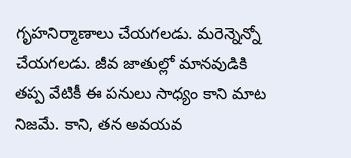గృహనిర్మాణాలు చేయగలడు. మరెన్నెన్నో చేయగలడు. జీవ జాతుల్లో మానవుడికి తప్ప వేటికీ ఈ పనులు సాధ్యం కాని మాట నిజమే. కాని, తన అవయవ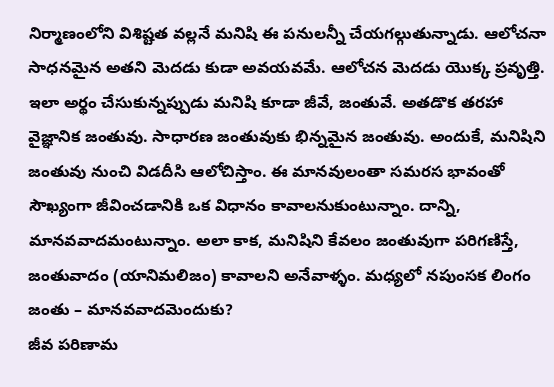నిర్మాణంలోని విశిష్టత వల్లనే మనిషి ఈ పనులన్నీ చేయగల్గుతున్నాడు. ఆలోచనా సాధనమైన అతని మెదడు కుడా అవయవమే. ఆలోచన మెదడు యొక్క ప్రవృత్తి. ఇలా అర్థం చేసుకున్నప్పుడు మనిషి కూడా జీవే, జంతువే. అతడొక తరహా వైజ్ఞానిక జంతువు. సాధారణ జంతువుకు భిన్నమైన జంతువు. అందుకే, మనిషిని జంతువు నుంచి విడదీసి ఆలోచిస్తాం. ఈ మానవులంతా సమరస భావంతో సౌఖ్యంగా జీవించడానికి ఒక విధానం కావాలనుకుంటున్నాం. దాన్ని, మానవవాదమంటున్నాం. అలా కాక, మనిషిని కేవలం జంతువుగా పరిగణిస్తే, జంతువాదం (యానిమలిజం) కావాలని అనేవాళ్ళం. మధ్యలో నపుంసక లింగం జంతు – మానవవాదమెందుకు?
జీవ పరిణామ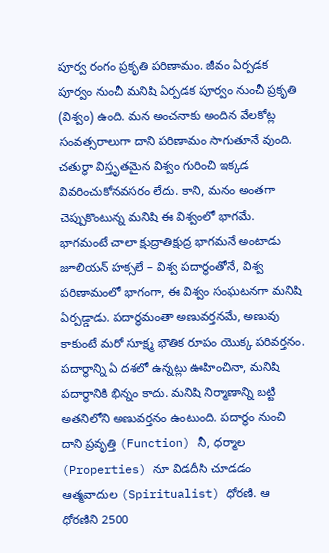పూర్వ రంగం ప్రకృతి పరిణామం. జీవం ఏర్పడక పూర్వం నుంచీ మనిషి ఏర్పడక పూర్వం నుంచీ ప్రకృతి (విశ్వం) ఉంది. మన అంచనాకు అందిన వేలకోట్ల సంవత్సరాలుగా దాని పరిణామం సాగుతూనే వుంది. చతుర్ధా విస్తృతమైన విశ్వం గురించి ఇక్కడ వివరించుకోనవసరం లేదు. కాని, మనం అంతగా చెప్పుకొంటున్న మనిషి ఈ విశ్వంలో భాగమే. భాగమంటే చాలా క్షుద్రాతిక్షుద్ర భాగమనే అంటాడు జూలియన్ హక్సలే – విశ్వ పదార్థంతోనే, విశ్వ పరిణామంలో భాగంగా, ఈ విశ్వం సంఘటనగా మనిషి ఏర్పడ్డాడు. పదార్థమంతా అణువర్తనమే, అణువు కాకుంటే మరో సూక్ష్మ భౌతిక రూపం యొక్క పరివర్తనం. పదార్థాన్ని ఏ దశలో ఉన్నట్లు ఊహించినా, మనిషి పదార్థానికి భిన్నం కాదు. మనిషి నిర్మాణాన్ని బట్టి అతనిలోని అణువర్తనం ఉంటుంది. పదార్థం నుంచి దాని ప్రవృత్తి (Function) నీ, ధర్మాల (Properties) నూ విడదీసి చూడడం ఆత్మవాదుల (Spiritualist) ధోరణి. ఆ ధోరణిని 2500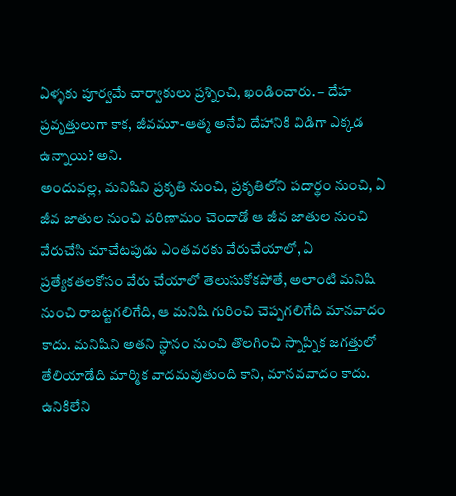ఏళ్ళకు పూర్వమే చార్వాకులు ప్రశ్నించి, ఖండించారు. – దేహ ప్రవృత్తులుగా కాక, జీవమూ-ఆత్మ అనేవి దేహానికి విడిగా ఎక్కడ ఉన్నాయి? అని.
అందువల్ల, మనిషిని ప్రకృతి నుంచి, ప్రకృతిలోని పదార్థం నుంచి, ఏ జీవ జాతుల నుంచి వరిణామం చెందాడో ఆ జీవ జాతుల నుంచి వేరుచేసి చూచేటపుడు ఎంతవరకు వేరుచేయాలో, ఏ ప్రత్యేకతలకోసం వేరు చేయాలో తెలుసుకోకపోతే, అలాంటి మనిషి నుంచి రాబట్టగలిగేది, ఆ మనిషి గురించి చెప్పగలిగేది మానవాదం కాదు. మనిషిని అతని స్థానం నుంచి తొలగించి స్నాప్నిక జగత్తులో తేలియాడేది మార్మిక వాదమవుతుంది కాని, మానవవాదం కాదు.
ఉనికిలేని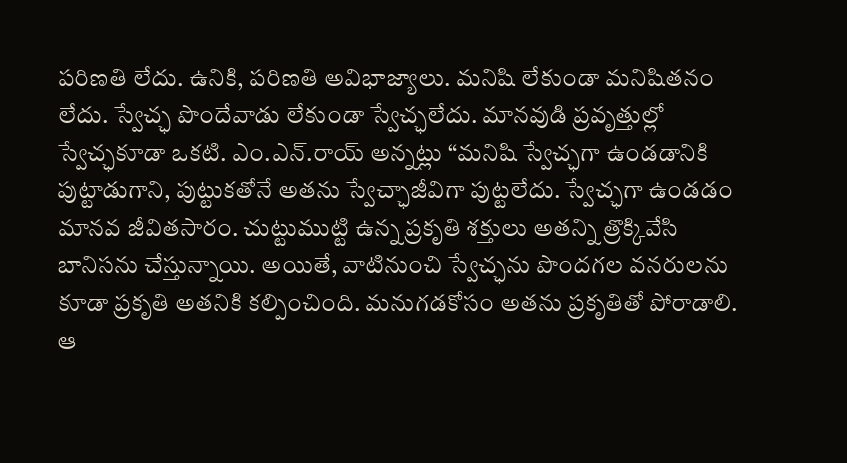పరిణతి లేదు. ఉనికి, పరిణతి అవిభాజ్యాలు. మనిషి లేకుండా మనిషితనం లేదు. స్వేచ్ఛ పొందేవాడు లేకుండా స్వేచ్ఛలేదు. మానవుడి ప్రవృత్తుల్లో స్వేచ్ఛకూడా ఒకటి. ఎం.ఎన్.రాయ్ అన్నట్లు “మనిషి స్వేచ్ఛగా ఉండడానికి పుట్టాడుగాని, పుట్టుకతోనే అతను స్వేచ్ఛాజీవిగా పుట్టలేదు. స్వేచ్ఛగా ఉండడం మానవ జీవితసారం. చుట్టుముట్టి ఉన్న ప్రకృతి శక్తులు అతన్ని త్రొక్కివేసి బానిసను చేస్తున్నాయి. అయితే, వాటినుంచి స్వేచ్ఛను పొందగల వనరులను కూడా ప్రకృతి అతనికి కల్పించింది. మనుగడకోసం అతను ప్రకృతితో పోరాడాలి. ఆ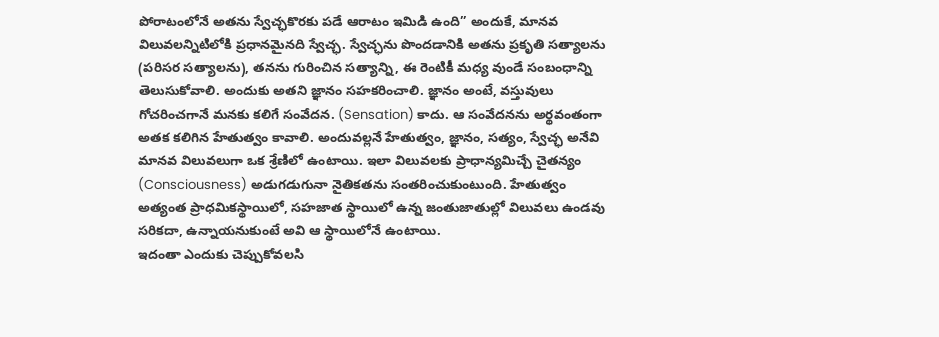పోరాటంలోనే అతను స్వేచ్ఛకొరకు పడే ఆరాటం ఇమిడి ఉంది” అందుకే, మానవ విలువలన్నిటిలోకి ప్రధానమైనది స్వేచ్ఛ. స్వేచ్ఛను పొందడానికి అతను ప్రకృతి సత్యాలను (పరిసర సత్యాలను), తనను గురించిన సత్యాన్ని, ఈ రెంటికీ మధ్య వుండే సంబంధాన్ని తెలుసుకోవాలి. అందుకు అతని జ్ఞానం సహకరించాలి. జ్ఞానం అంటే, వస్తువులు గోచరించగానే మనకు కలిగే సంవేదన. (Sensation) కాదు. ఆ సంవేదనను అర్థవంతంగా అతక కలిగిన హేతుత్వం కావాలి. అందువల్లనే హేతుత్వం, జ్ఞానం, సత్యం, స్వేచ్ఛ అనేవి మానవ విలువలుగా ఒక శ్రేణిలో ఉంటాయి. ఇలా విలువలకు ప్రాధాన్యమిచ్చే చైతన్యం (Consciousness) అడుగడుగునా నైతికతను సంతరించుకుంటుంది. హేతుత్వం అత్యంత ప్రాధమికస్థాయిలో, సహజాత స్థాయిలో ఉన్న జంతుజాతుల్లో విలువలు ఉండవు సరికదా, ఉన్నాయనుకుంటే అవి ఆ స్థాయిలోనే ఉంటాయి.
ఇదంతా ఎందుకు చెప్పుకోవలసి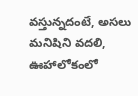వస్తున్నదంటే, అసలు మనిషిని వదలి, ఊహాలోకంలో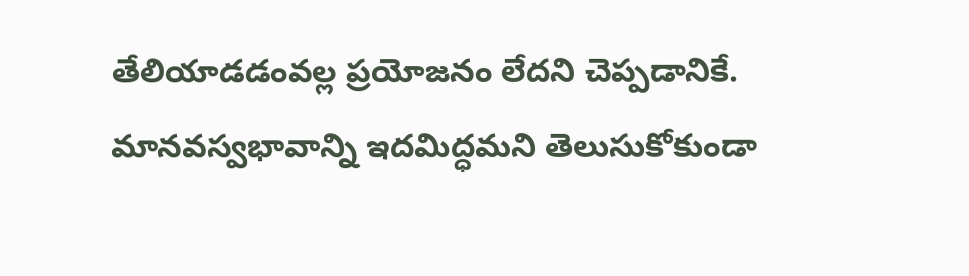తేలియాడడంవల్ల ప్రయోజనం లేదని చెప్పడానికే. మానవస్వభావాన్ని ఇదమిద్ధమని తెలుసుకోకుండా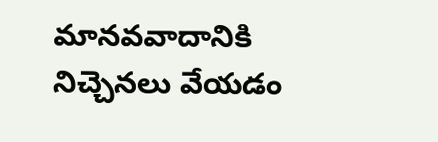మానవవాదానికి నిచ్చెనలు వేయడం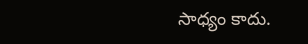సాధ్యం కాదు.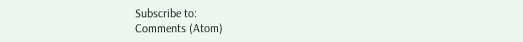Subscribe to:
Comments (Atom)